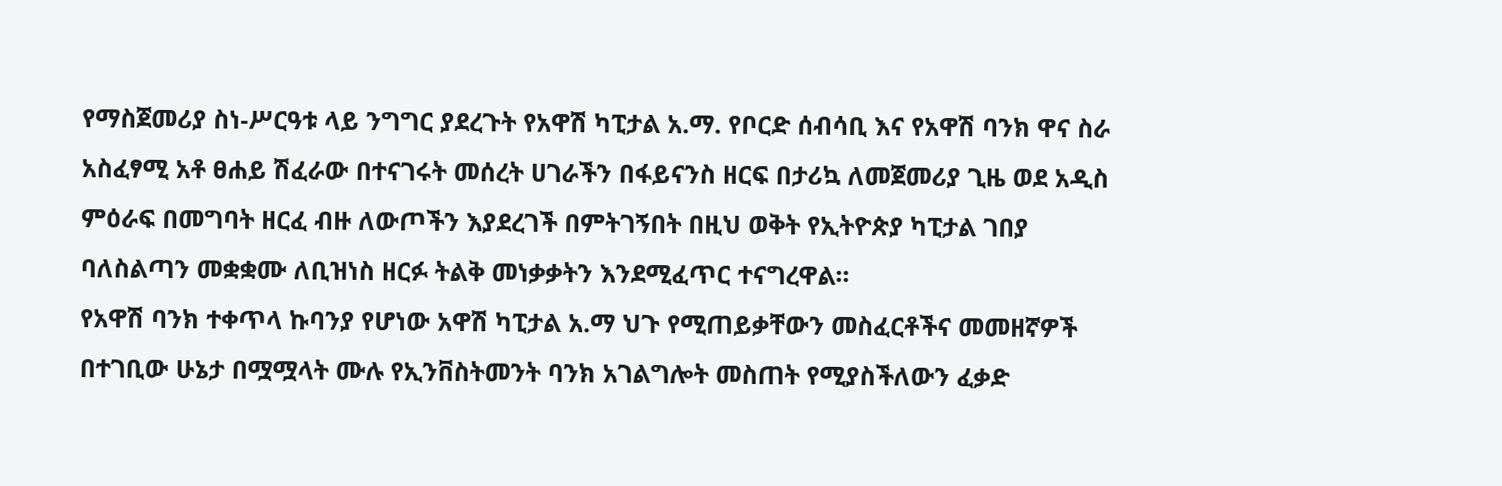የማስጀመሪያ ስነ-ሥርዓቱ ላይ ንግግር ያደረጉት የአዋሽ ካፒታል አ.ማ. የቦርድ ሰብሳቢ እና የአዋሽ ባንክ ዋና ስራ አስፈፃሚ አቶ ፀሐይ ሽፈራው በተናገሩት መሰረት ሀገራችን በፋይናንስ ዘርፍ በታሪኳ ለመጀመሪያ ጊዜ ወደ አዲስ ምዕራፍ በመግባት ዘርፈ ብዙ ለውጦችን እያደረገች በምትገኝበት በዚህ ወቅት የኢትዮጵያ ካፒታል ገበያ ባለስልጣን መቋቋሙ ለቢዝነስ ዘርፉ ትልቅ መነቃቃትን እንደሚፈጥር ተናግረዋል፡፡
የአዋሽ ባንክ ተቀጥላ ኩባንያ የሆነው አዋሽ ካፒታል አ.ማ ህጉ የሚጠይቃቸውን መስፈርቶችና መመዘኛዎች በተገቢው ሁኔታ በሟሟላት ሙሉ የኢንቨስትመንት ባንክ አገልግሎት መስጠት የሚያስችለውን ፈቃድ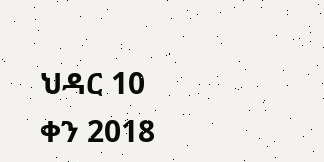ህዳር 10 ቀን 2018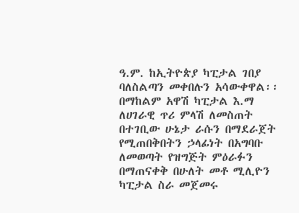ዓ.ም. ከኢትዮጵያ ካፒታል ገበያ ባለስልጣን መቀበሉን አሳውቀዋል፡፡ በማከልም አዋሽ ካፒታል እ.ማ ለሀገራዊ ጥሪ ምላሽ ለመስጠት በተገቢው ሁኔታ ራሱን በማደራጀት የሚጠበቅበትን ኃላፊነት በአግባቡ ለመወጣት የዝግጅት ምዕራፉን በማጠናቀቅ በሁለት መቶ ሚሊዮን ካፒታል ስራ መጀመሩ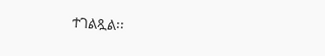ተገልጿል፡፡